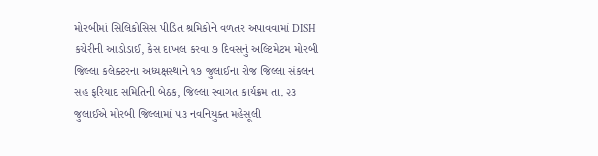મોરબીમાં સિલિકોસિસ પીડિત શ્રમિકોને વળતર અપાવવામાં DISH કચેરીની આડોડાઈ, કેસ દાખલ કરવા ૭ દિવસનું અલ્ટિમેટમ મોરબી જિલ્લા કલેક્ટરના અધ્યક્ષસ્થાને ૧૭ જુલાઈના રોજ જિલ્લા સંકલન સહ ફરિયાદ સમિતિની બેઠક, જિલ્લા સ્વાગત કાર્યક્રમ તા. ૨૩ જુલાઈએ મોરબી જિલ્લામાં ૫૩ નવનિયુક્ત મહેસૂલી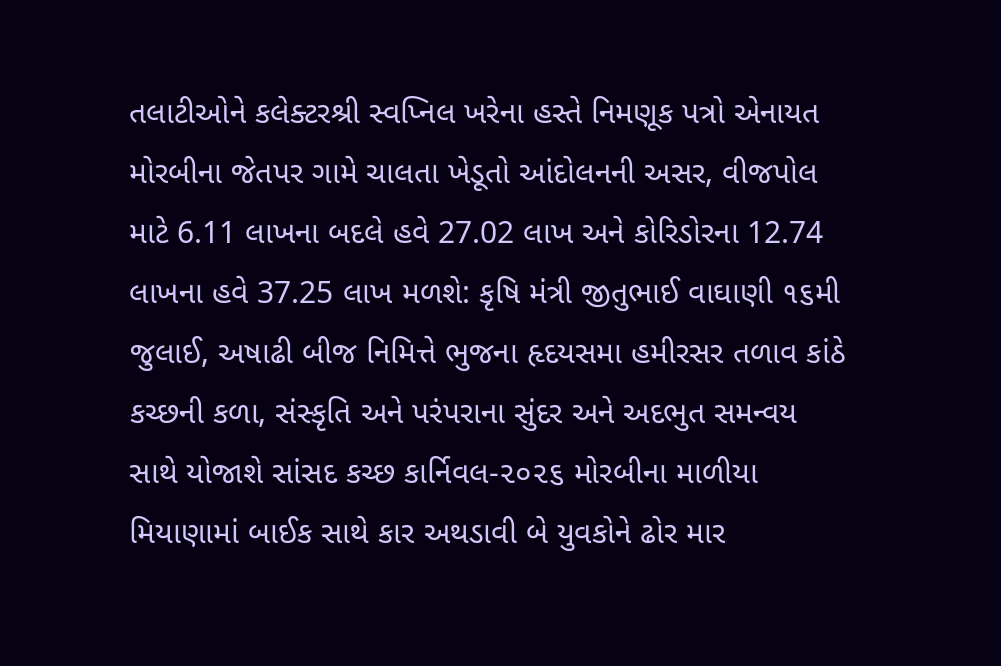તલાટીઓને કલેક્ટરશ્રી સ્વપ્નિલ ખરેના હસ્તે નિમણૂક પત્રો એનાયત મોરબીના જેતપર ગામે ચાલતા ખેડૂતો આંદોલનની અસર, વીજપોલ માટે 6.11 લાખના બદલે હવે 27.02 લાખ અને કોરિડોરના 12.74 લાખના હવે 37.25 લાખ મળશે: કૃષિ મંત્રી જીતુભાઈ વાઘાણી ૧૬મી જુલાઈ, અષાઢી બીજ નિમિત્તે ભુજના હૃદયસમા હમીરસર તળાવ કાંઠે કચ્છની કળા, સંસ્કૃતિ અને પરંપરાના સુંદર અને અદભુત સમન્વય સાથે યોજાશે સાંસદ કચ્છ કાર્નિવલ-૨૦૨૬ મોરબીના માળીયા મિયાણામાં બાઈક સાથે કાર અથડાવી બે યુવકોને ઢોર માર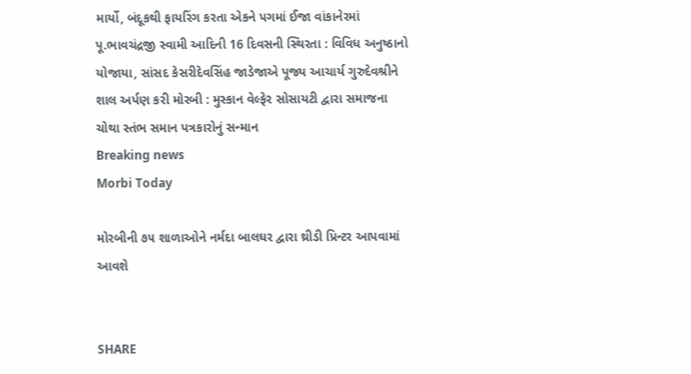માર્યો, બંદૂકથી ફાયરિંગ કરતા એકને પગમાં ઈજા વાંકાનેરમાં પૂ.ભાવચંદ્રજી સ્વામી આદિની 16 દિવસની સ્થિરતા : વિવિધ અનુષ્ઠાનો યોજાયા, સાંસદ કેસરીદેવસિંહ જાડેજાએ પૂજ્ય આચાર્ય ગુરુદેવશ્રીને શાલ અર્પણ કરી મોરબી : મુસ્કાન વેલ્ફેર સોસાયટી દ્વારા સમાજના ચોથા સ્તંભ સમાન પત્રકારોનું સન્માન
Breaking news
Morbi Today

મોરબીની ૭૫ શાળાઓને નર્મદા બાલઘર દ્વારા થ્રીડી પ્રિન્ટર આપવામાં આવશે


SHARE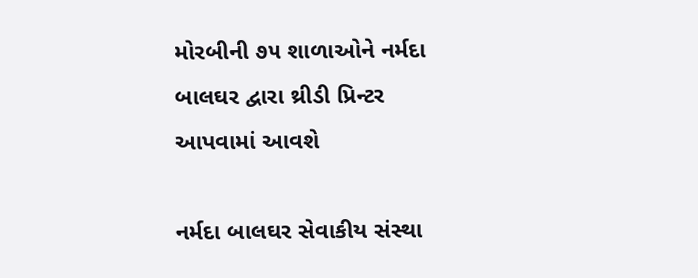મોરબીની ૭૫ શાળાઓને નર્મદા બાલઘર દ્વારા થ્રીડી પ્રિન્ટર આપવામાં આવશે

નર્મદા બાલઘર સેવાકીય સંસ્થા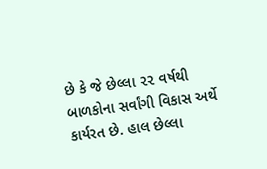છે કે જે છેલ્લા ૨૨ વર્ષથી બાળકોના સર્વાંગી વિકાસ અર્થે કાર્યરત છે. હાલ છેલ્લા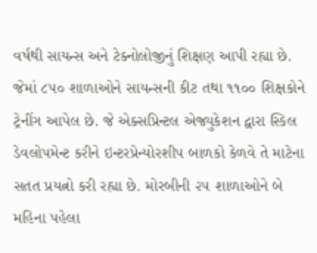વર્ષથી સાયન્સ અને ટેક્નોલોજીનું શિક્ષણ આપી રહ્યા છે. જેમાં ૮૫૦ શાળાઓને સાયન્સની કીટ તથા ૧૧૦૦ શિક્ષકોને ટ્રેનીંગ આપેલ છે. જે એક્સપ્રિન્ટલ એજ્યુકેશન દ્વારા સ્કિલ ડેવલોપમેન્ટ કરીને ઇન્ટરપ્રેન્યોરશીપ બાળકો કેળવે તે માટેના સતત પ્રયત્નો કરી રહ્યા છે. મોરબીની ૨૫ શાળાઓને બે મહિના પહેલા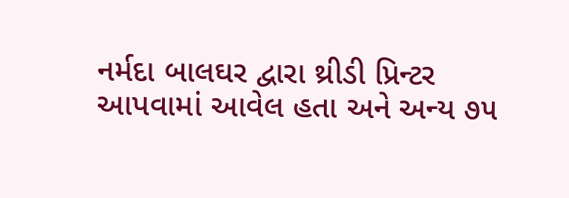નર્મદા બાલઘર દ્વારા થ્રીડી પ્રિન્ટર આપવામાં આવેલ હતા અને અન્ય ૭૫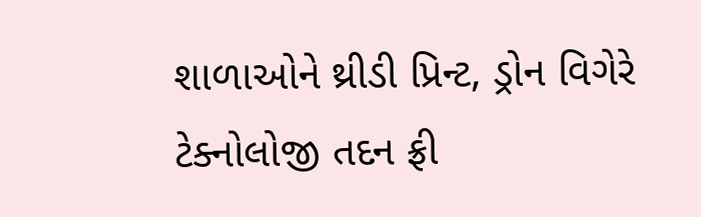શાળાઓને થ્રીડી પ્રિન્ટ, ડ્રોન વિગેરે ટેક્નોલોજી તદન ફ્રી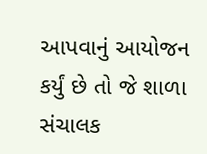આપવાનું આયોજન કર્યું છે તો જે શાળા સંચાલક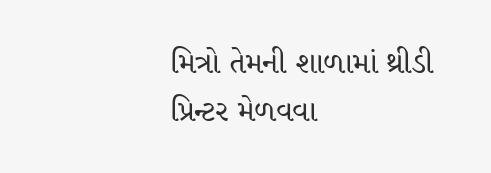મિત્રો તેમની શાળામાં થ્રીડી પ્રિન્ટર મેળવવા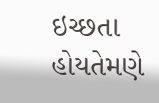ઇચ્છતા હોયતેમણે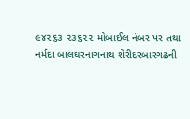૯૪૨૬૩ ૨૩૬૨૨ મોબાઈલ નંબર પર તથા નર્મદા બાલઘરનાગનાથ શેરીદરબારગઢની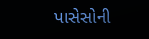પાસેસોની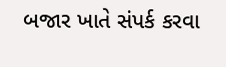બજાર ખાતે સંપર્ક કરવા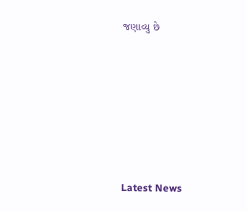જણાવ્યુ છે






Latest News